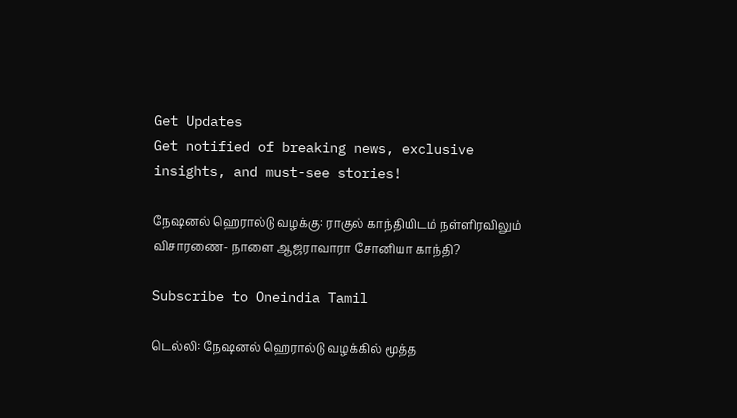Get Updates
Get notified of breaking news, exclusive insights, and must-see stories!

நேஷனல் ஹெரால்டு வழக்கு: ராகுல் காந்தியிடம் நள்ளிரவிலும் விசாரணை- நாளை ஆஜராவாரா சோனியா காந்தி?

Subscribe to Oneindia Tamil

டெல்லி: நேஷனல் ஹெரால்டு வழக்கில் மூத்த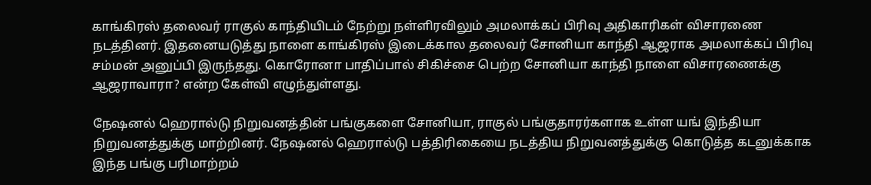காங்கிரஸ் தலைவர் ராகுல் காந்தியிடம் நேற்று நள்ளிரவிலும் அமலாக்கப் பிரிவு அதிகாரிகள் விசாரணை நடத்தினர். இதனையடுத்து நாளை காங்கிரஸ் இடைக்கால தலைவர் சோனியா காந்தி ஆஜராக அமலாக்கப் பிரிவு சம்மன் அனுப்பி இருந்தது. கொரோனா பாதிப்பால் சிகிச்சை பெற்ற சோனியா காந்தி நாளை விசாரணைக்கு ஆஜராவாரா? என்ற கேள்வி எழுந்துள்ளது.

நேஷனல் ஹெரால்டு நிறுவனத்தின் பங்குகளை சோனியா, ராகுல் பங்குதாரர்களாக உள்ள யங் இந்தியா நிறுவனத்துக்கு மாற்றினர். நேஷனல் ஹெரால்டு பத்திரிகையை நடத்திய நிறுவனத்துக்கு கொடுத்த கடனுக்காக இந்த பங்கு பரிமாற்றம்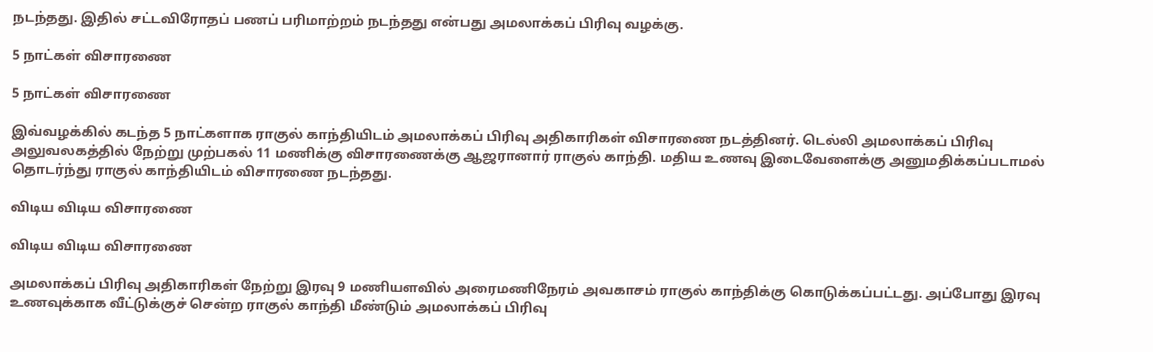நடந்தது. இதில் சட்டவிரோதப் பணப் பரிமாற்றம் நடந்தது என்பது அமலாக்கப் பிரிவு வழக்கு.

5 நாட்கள் விசாரணை

5 நாட்கள் விசாரணை

இவ்வழக்கில் கடந்த 5 நாட்களாக ராகுல் காந்தியிடம் அமலாக்கப் பிரிவு அதிகாரிகள் விசாரணை நடத்தினர். டெல்லி அமலாக்கப் பிரிவு அலுவலகத்தில் நேற்று முற்பகல் 11 மணிக்கு விசாரணைக்கு ஆஜரானார் ராகுல் காந்தி. மதிய உணவு இடைவேளைக்கு அனுமதிக்கப்படாமல் தொடர்ந்து ராகுல் காந்தியிடம் விசாரணை நடந்தது.

விடிய விடிய விசாரணை

விடிய விடிய விசாரணை

அமலாக்கப் பிரிவு அதிகாரிகள் நேற்று இரவு 9 மணியளவில் அரைமணிநேரம் அவகாசம் ராகுல் காந்திக்கு கொடுக்கப்பட்டது. அப்போது இரவு உணவுக்காக வீட்டுக்குச் சென்ற ராகுல் காந்தி மீண்டும் அமலாக்கப் பிரிவு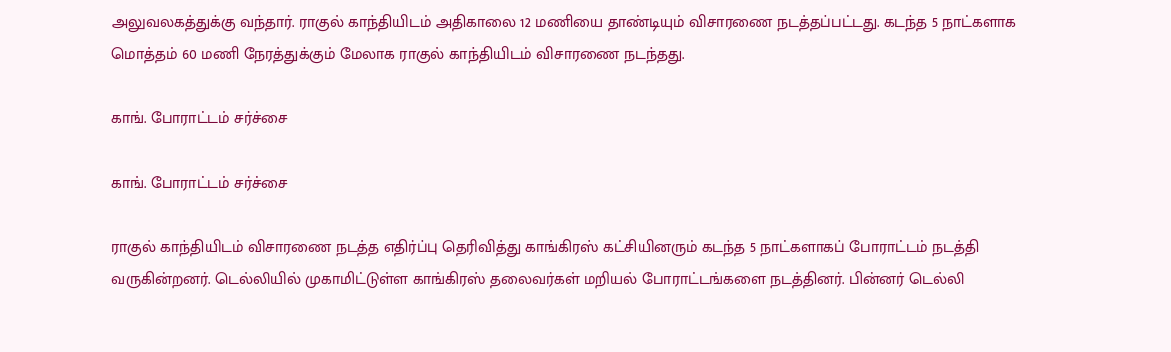அலுவலகத்துக்கு வந்தார். ராகுல் காந்தியிடம் அதிகாலை 12 மணியை தாண்டியும் விசாரணை நடத்தப்பட்டது. கடந்த 5 நாட்களாக மொத்தம் 60 மணி நேரத்துக்கும் மேலாக ராகுல் காந்தியிடம் விசாரணை நடந்தது.

காங். போராட்டம் சர்ச்சை

காங். போராட்டம் சர்ச்சை

ராகுல் காந்தியிடம் விசாரணை நடத்த எதிர்ப்பு தெரிவித்து காங்கிரஸ் கட்சியினரும் கடந்த 5 நாட்களாகப் போராட்டம் நடத்தி வருகின்றனர். டெல்லியில் முகாமிட்டுள்ள காங்கிரஸ் தலைவர்கள் மறியல் போராட்டங்களை நடத்தினர். பின்னர் டெல்லி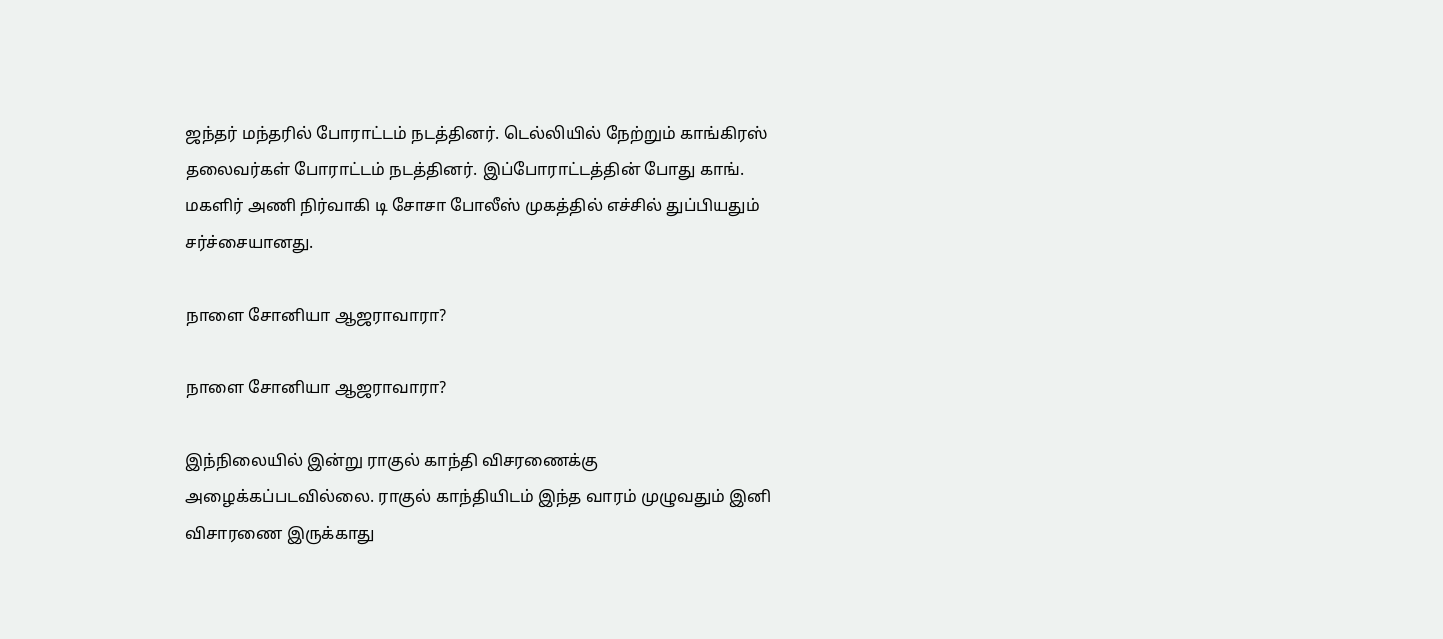ஜந்தர் மந்தரில் போராட்டம் நடத்தினர். டெல்லியில் நேற்றும் காங்கிரஸ் தலைவர்கள் போராட்டம் நடத்தினர். இப்போராட்டத்தின் போது காங். மகளிர் அணி நிர்வாகி டி சோசா போலீஸ் முகத்தில் எச்சில் துப்பியதும் சர்ச்சையானது.

நாளை சோனியா ஆஜராவாரா?

நாளை சோனியா ஆஜராவாரா?

இந்நிலையில் இன்று ராகுல் காந்தி விசரணைக்கு அழைக்கப்படவில்லை. ராகுல் காந்தியிடம் இந்த வாரம் முழுவதும் இனி விசாரணை இருக்காது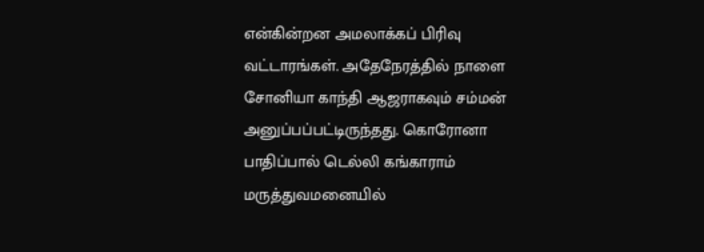என்கின்றன அமலாக்கப் பிரிவு வட்டாரங்கள். அதேநேரத்தில் நாளை சோனியா காந்தி ஆஜராகவும் சம்மன் அனுப்பப்பட்டிருந்தது. கொரோனா பாதிப்பால் டெல்லி கங்காராம் மருத்துவமனையில்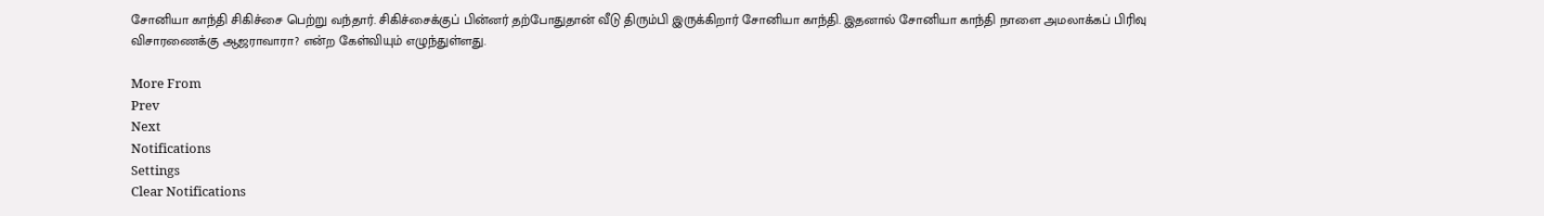சோனியா காந்தி சிகிச்சை பெற்று வந்தார். சிகிச்சைக்குப் பின்னர் தற்போதுதான் வீடு திரும்பி இருக்கிறார் சோனியா காந்தி. இதனால் சோனியா காந்தி நாளை அமலாக்கப் பிரிவு விசாரணைக்கு ஆஜராவாரா? என்ற கேள்வியும் எழுந்துள்ளது.

More From
Prev
Next
Notifications
Settings
Clear Notifications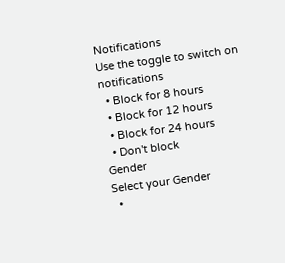Notifications
Use the toggle to switch on notifications
  • Block for 8 hours
  • Block for 12 hours
  • Block for 24 hours
  • Don't block
Gender
Select your Gender
  •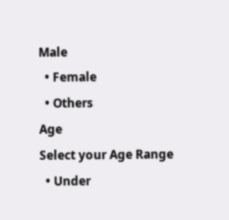Male
  • Female
  • Others
Age
Select your Age Range
  • Under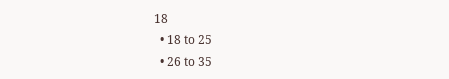18
  • 18 to 25
  • 26 to 35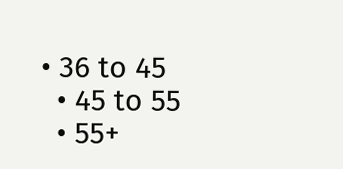• 36 to 45
  • 45 to 55
  • 55+